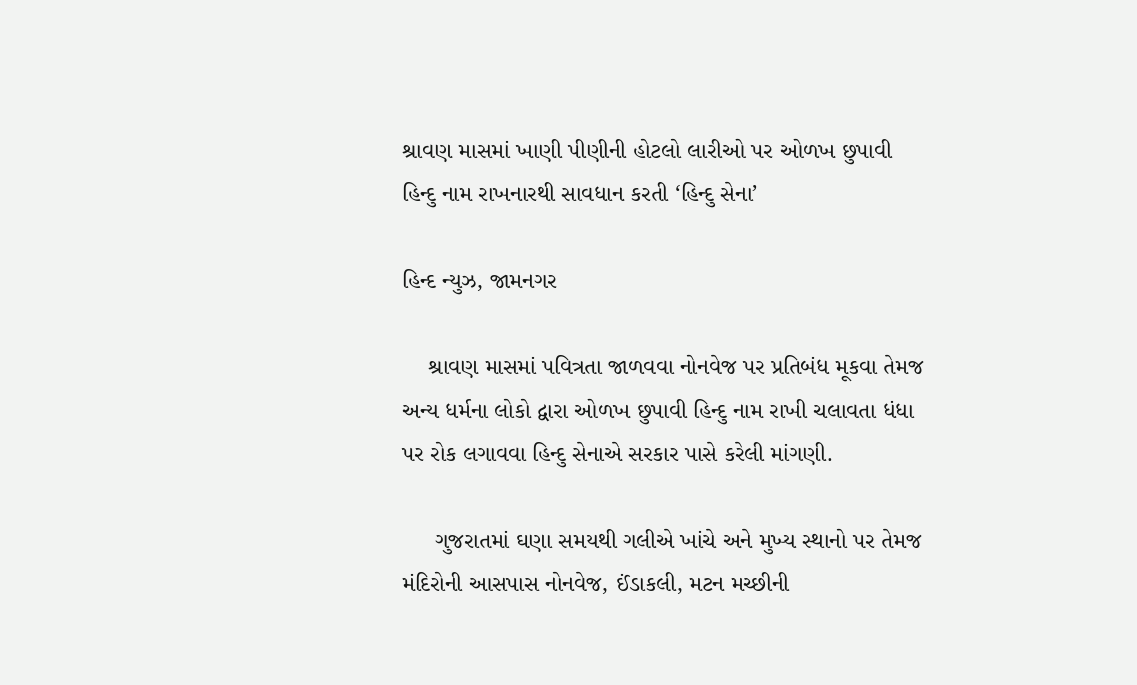શ્રાવણ માસમાં ખાણી પીણીની હોટલો લારીઓ પર ઓળખ છુપાવી હિન્દુ નામ રાખનારથી સાવધાન કરતી ‘હિન્દુ સેના’

હિન્દ ન્યુઝ, જામનગર

    શ્રાવણ માસમાં પવિત્રતા જાળવવા નોનવેજ પર પ્રતિબંધ મૂકવા તેમજ અન્ય ધર્મના લોકો દ્વારા ઓળખ છુપાવી હિન્દુ નામ રાખી ચલાવતા ધંધા પર રોક લગાવવા હિન્દુ સેનાએ સરકાર પાસે કરેલી માંગણી.

     ગુજરાતમાં ઘણા સમયથી ગલીએ ખાંચે અને મુખ્ય સ્થાનો પર તેમજ મંદિરોની આસપાસ નોનવેજ, ઈંડાકલી, મટન મચ્છીની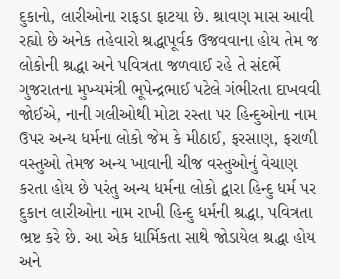દુકાનો, લારીઓના રાફડા ફાટયા છે. શ્રાવણ માસ આવી રહ્યો છે અનેક તહેવારો શ્રદ્ધાપૂર્વક ઉજવવાના હોય તેમ જ લોકોની શ્રદ્ધા અને પવિત્રતા જળવાઈ રહે તે સંદર્ભે ગુજરાતના મુખ્યમંત્રી ભૂપેન્દ્રભાઈ પટેલે ગંભીરતા દાખવવી જોઈએ, નાની ગલીઓથી મોટા રસ્તા પર હિન્દુઓના નામ ઉપર અન્ય ધર્મના લોકો જેમ કે મીઠાઈ, ફરસાણ, ફરાળી વસ્તુઓ તેમજ અન્ય ખાવાની ચીજ વસ્તુઓનું વેચાણ કરતા હોય છે પરંતુ અન્ય ધર્મના લોકો દ્વારા હિન્દુ ધર્મ પર દુકાન લારીઓના નામ રાખી હિન્દુ ધર્મની શ્રદ્ધા, પવિત્રતા ભ્રષ્ટ કરે છે. આ એક ધાર્મિકતા સાથે જોડાયેલ શ્રદ્ધા હોય અને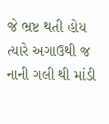જે ભ્રષ્ટ થતી હોય ત્યારે અગાઉથી જ નાની ગલી થી માંડી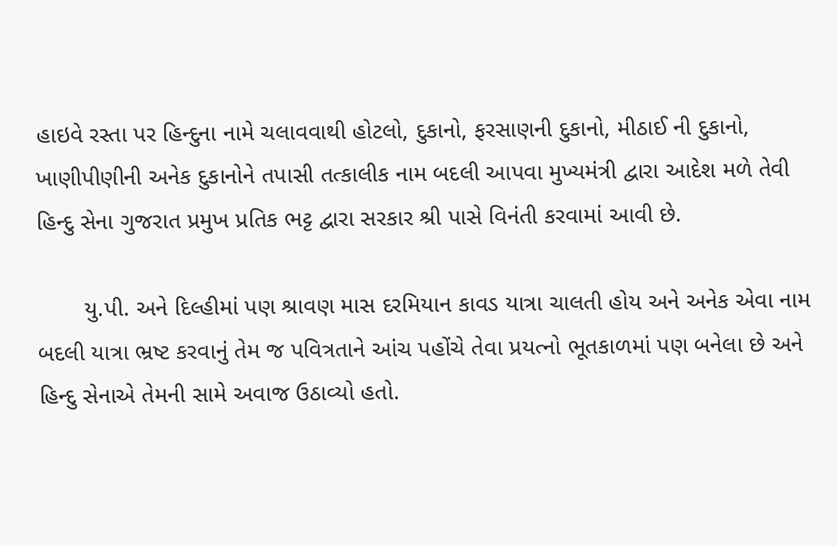હાઇવે રસ્તા પર હિન્દુના નામે ચલાવવાથી હોટલો, દુકાનો, ફરસાણની દુકાનો, મીઠાઈ ની દુકાનો, ખાણીપીણીની અનેક દુકાનોને તપાસી તત્કાલીક નામ બદલી આપવા મુખ્યમંત્રી દ્વારા આદેશ મળે તેવી હિન્દુ સેના ગુજરાત પ્રમુખ પ્રતિક ભટ્ટ દ્વારા સરકાર શ્રી પાસે વિનંતી કરવામાં આવી છે.

       યુ.પી. અને દિલ્હીમાં પણ શ્રાવણ માસ દરમિયાન કાવડ યાત્રા ચાલતી હોય અને અનેક એવા નામ બદલી યાત્રા ભ્રષ્ટ કરવાનું તેમ જ પવિત્રતાને આંચ પહોંચે તેવા પ્રયત્નો ભૂતકાળમાં પણ બનેલા છે અને હિન્દુ સેનાએ તેમની સામે અવાજ ઉઠાવ્યો હતો.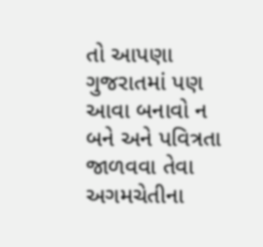તો આપણા ગુજરાતમાં પણ આવા બનાવો ન બને અને પવિત્રતા જાળવવા તેવા અગમચેતીના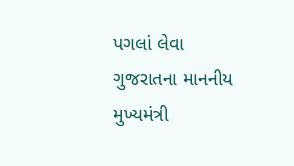પગલાં લેવા ગુજરાતના માનનીય મુખ્યમંત્રી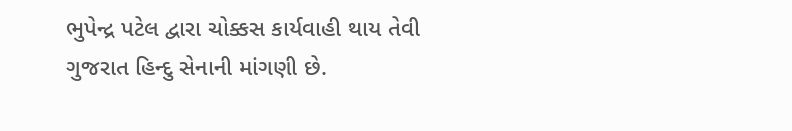ભુપેન્દ્ર પટેલ દ્વારા ચોક્કસ કાર્યવાહી થાય તેવી ગુજરાત હિન્દુ સેનાની માંગણી છે.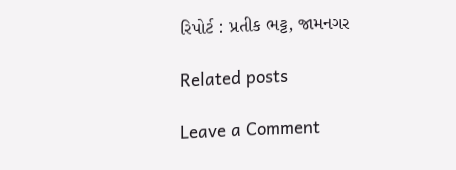રિપોર્ટ : પ્રતીક ભટ્ટ, જામનગર

Related posts

Leave a Comment